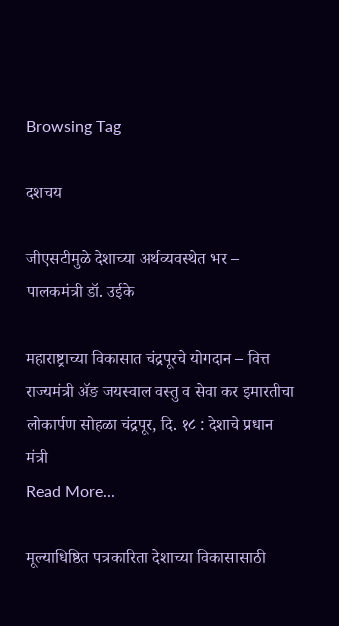Browsing Tag

दशचय

जीएसटीमुळे देशाच्या अर्थव्यवस्थेत भर – पालकमंत्री डॉ. उईके

महाराष्ट्राच्या विकासात चंद्रपूरचे योगदान – वित्त राज्यमंत्री ॲङ जयस्वाल वस्तु व सेवा कर इमारतीचा लोकार्पण सोहळा चंद्रपूर, दि. १८ : देशाचे प्रधान मंत्री
Read More...

मूल्याधिष्ठित पत्रकारिता देशाच्या विकासासाठी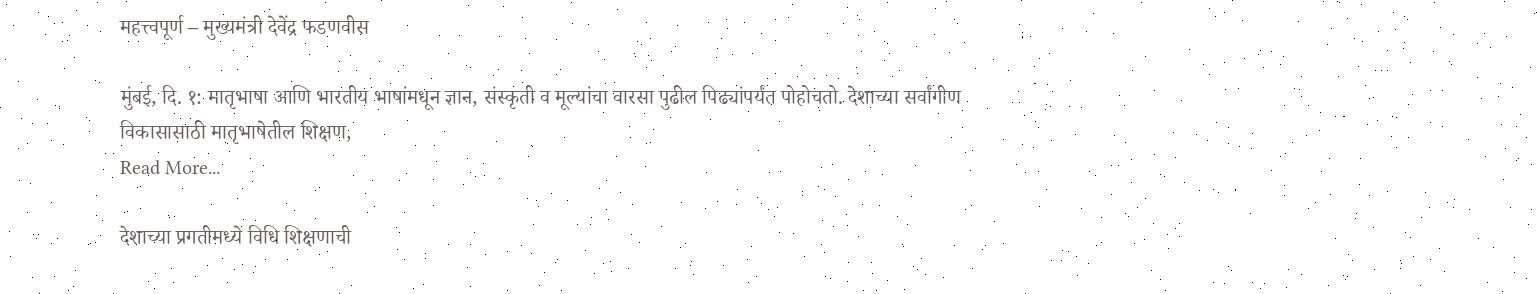महत्त्वपूर्ण – मुख्यमंत्री देवेंद्र फडणवीस

मुंबई, दि. १: मातृभाषा आणि भारतीय भाषांमधून ज्ञान, संस्कृती व मूल्यांचा वारसा पुढील पिढ्यांपर्यंत पोहोचतो. देशाच्या सर्वांगीण विकासासाठी मातृभाषेतील शिक्षण,
Read More...

देशाच्या प्रगतीमध्ये विधि शिक्षणाची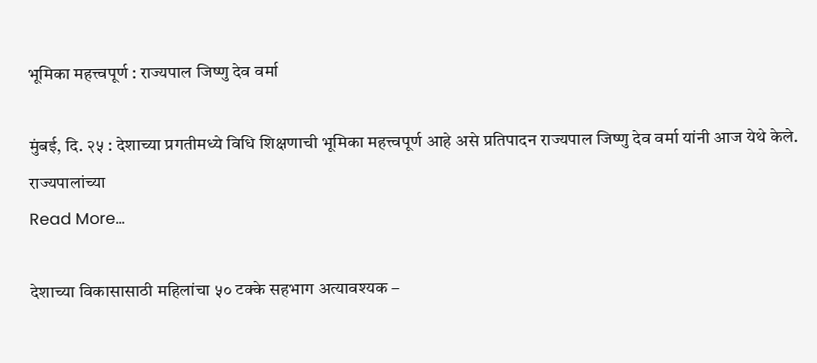भूमिका महत्त्वपूर्ण : राज्यपाल जिष्णु देव वर्मा

मुंबई, दि. २५ : देशाच्या प्रगतीमध्ये विधि शिक्षणाची भूमिका महत्त्वपूर्ण आहे असे प्रतिपादन राज्यपाल जिष्णु देव वर्मा यांनी आज येथे केले. राज्यपालांच्या
Read More...

देशाच्या विकासासाठी महिलांचा ५० टक्के सहभाग अत्यावश्यक –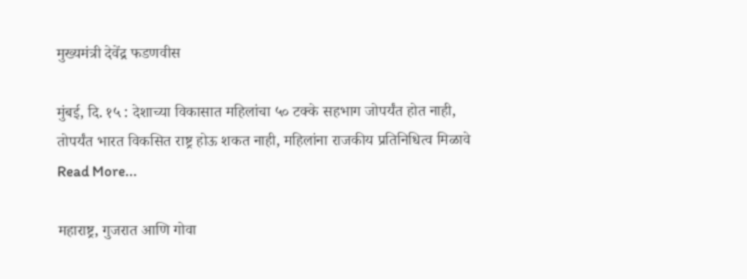मुख्यमंत्री देवेंद्र फडणवीस

मुंबई, दि. १५ : देशाच्या विकासात महिलांचा ५० टक्के सहभाग जोपर्यंत होत नाही, तोपर्यंत भारत विकसित राष्ट्र होऊ शकत नाही, महिलांना राजकीय प्रतिनिधित्व मिळावे
Read More...

महाराष्ट्र, गुजरात आणि गोवा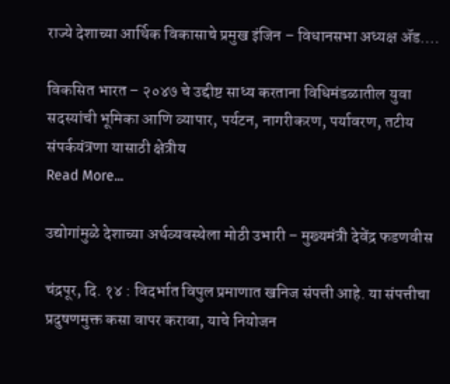राज्ये देशाच्या आर्थिक विकासाचे प्रमुख इंजिन – विधानसभा अध्यक्ष ॲड.…

विकसित भारत – २०४७ चे उद्दीष्ट साध्य करताना विधिमंडळातील युवा सदस्यांची भूमिका आणि व्यापार, पर्यटन, नागरीकरण, पर्यावरण, तटीय संपर्कयंत्रणा यासाठी क्षेत्रीय
Read More...

उद्योगांमुळे देशाच्या अर्थव्यवस्थेला मोठी उभारी – मुख्यमंत्री देवेंद्र फडणवीस

चंद्रपूर, दि. १४ : विदर्भात विपुल प्रमाणात खनिज संपत्ती आहे. या संपत्तीचा प्रदुषणमुक्त कसा वापर करावा, याचे नियोजन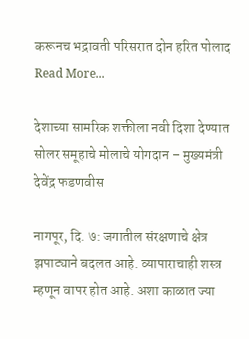करूनच भद्रावती परिसरात दोन हरित पोलाद
Read More...

देशाच्या सामरिक शक्तीला नवी दिशा देण्यात सोलर समूहाचे मोलाचे योगदान – मुख्यमंत्री देवेंद्र फडणवीस

नागपूर, दि. ७: जगातील संरक्षणाचे क्षेत्र झपाट्याने बदलत आहे. व्यापाराचाही शस्त्र म्हणून वापर होत आहे. अशा काळात ज्या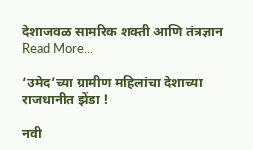देशाजवळ सामरिक शक्ती आणि तंत्रज्ञान
Read More...

‘उमेद’च्या ग्रामीण महिलांचा देशाच्या राजधानीत झेंडा !

नवी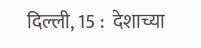दिल्ली, 15 :  देशाच्या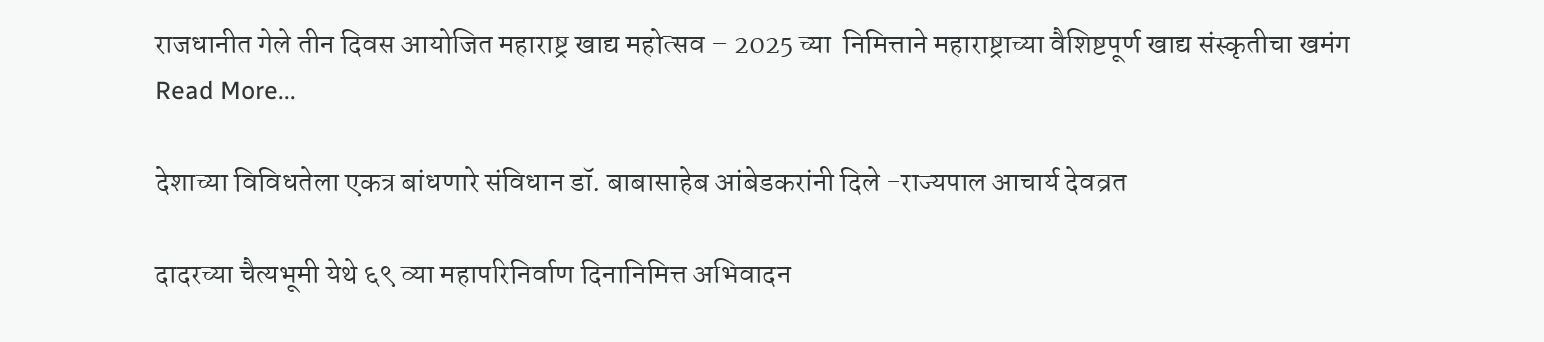राजधानीत गेले तीन दिवस आयोजित महाराष्ट्र खाद्य महोत्सव – 2025 च्या  निमित्ताने महाराष्ट्राच्या वैशिष्टपूर्ण खाद्य संस्कृतीचा खमंग
Read More...

देशाच्या विविधतेला एकत्र बांधणारे संविधान डॉ. बाबासाहेब आंबेडकरांनी दिले -राज्यपाल आचार्य देवव्रत

दादरच्या चैत्यभूमी येथे ६९ व्या महापरिनिर्वाण दिनानिमित्त अभिवादन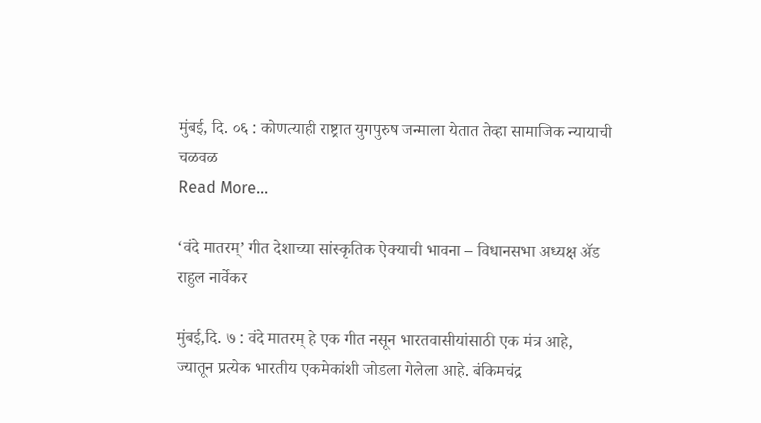मुंबई, दि. ०६ : कोणत्याही राष्ट्रात युगपुरुष जन्माला येतात तेव्हा सामाजिक न्यायाची चळवळ
Read More...

‘वंदे मातरम्’ गीत देशाच्या सांस्कृतिक ऐक्याची भावना – विधानसभा अध्यक्ष ॲड राहुल नार्वेकर

मुंबई,दि. ७ : वंदे मातरम् हे एक गीत नसून भारतवासीयांसाठी एक मंत्र आहे, ज्यातून प्रत्येक भारतीय एकमेकांशी जोडला गेलेला आहे. बंकिमचंद्र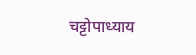चट्टोपाध्याय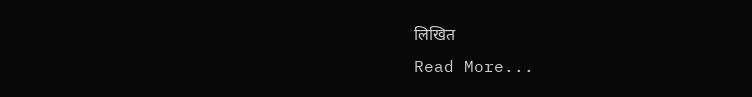लिखित
Read More...